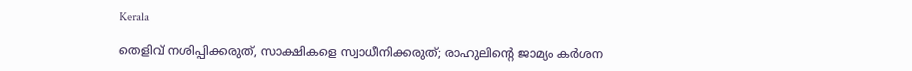Kerala

തെളിവ് നശിപ്പിക്കരുത്, സാക്ഷികളെ സ്വാധീനിക്കരുത്; രാഹുലിന്റെ ജാമ്യം കർശന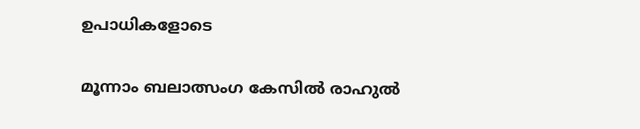ഉപാധികളോടെ

മൂന്നാം ബലാത്സംഗ കേസിൽ രാഹുൽ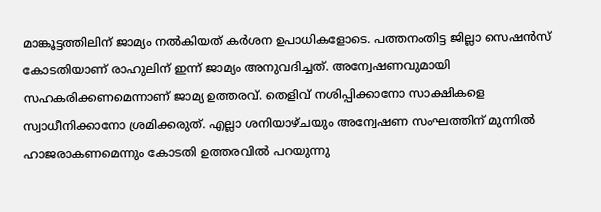മാങ്കൂട്ടത്തിലിന് ജാമ്യം നൽകിയത് കർശന ഉപാധികളോടെ. പത്തനംതിട്ട ജില്ലാ സെഷൻസ് കോടതിയാണ് രാഹുലിന് ഇന്ന് ജാമ്യം അനുവദിച്ചത്. അന്വേഷണവുമായി സഹകരിക്കണമെന്നാണ് ജാമ്യ ഉത്തരവ്. തെളിവ് നശിപ്പിക്കാനോ സാക്ഷികളെ സ്വാധീനിക്കാനോ ശ്രമിക്കരുത്. എല്ലാ ശനിയാഴ്ചയും അന്വേഷണ സംഘത്തിന് മുന്നിൽ ഹാജരാകണമെന്നും കോടതി ഉത്തരവിൽ പറയുന്നു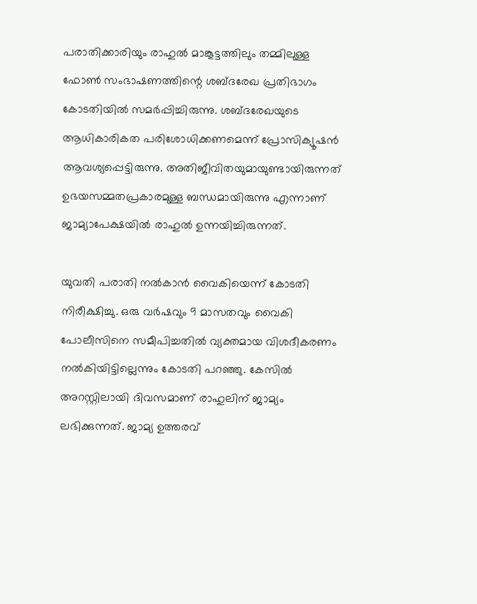പരാതിക്കാരിയും രാഹുൽ മാങ്കൂട്ടത്തിലും തമ്മിലുള്ള ഫോൺ സംഭാഷണത്തിന്റെ ശബ്ദരേഖ പ്രതിഭാഗം കോടതിയിൽ സമർപ്പിച്ചിരുന്നു. ശബ്ദരേഖയുടെ ആധികാരികത പരിശോധിക്കണമെന്ന് പ്രോസിക്യൂഷൻ ആവശ്യപ്പെട്ടിരുന്നു. അതിജീവിതയുമായുണ്ടായിരുന്നത് ഉഭയസമ്മതപ്രകാരമുള്ള ബന്ധമായിരുന്നു എന്നാണ് ജാമ്യാപേക്ഷയിൽ രാഹുൽ ഉന്നയിച്ചിരുന്നത്.

യുവതി പരാതി നൽകാൻ വൈകിയെന്ന് കോടതി നിരീക്ഷിച്ചു. ഒരു വർഷവും 9 മാസതവും വൈകി പോലീസിനെ സമീപിച്ചതിൽ വ്യക്തമായ വിശദീകരണം നൽകിയിട്ടില്ലെന്നും കോടതി പറഞ്ഞു. കേസിൽ അറസ്റ്റിലായി ദിവസമാണ് രാഹുലിന് ജാമ്യം ലഭിക്കുന്നത്. ജാമ്യ ഉത്തരവ്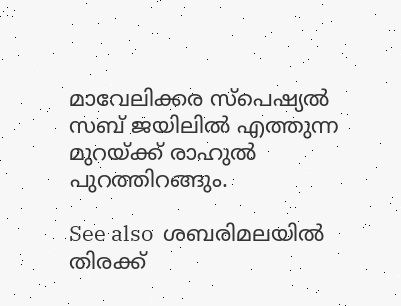മാവേലിക്കര സ്‌പെഷ്യൽ സബ് ജയിലിൽ എത്തുന്ന മുറയ്ക്ക് രാഹുൽ പുറത്തിറങ്ങും.

See also  ശബരിമലയിൽ തിരക്ക്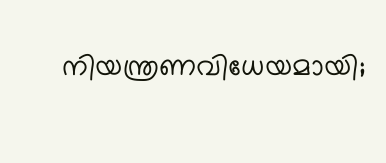നിയന്ത്രണവിധേയമായി;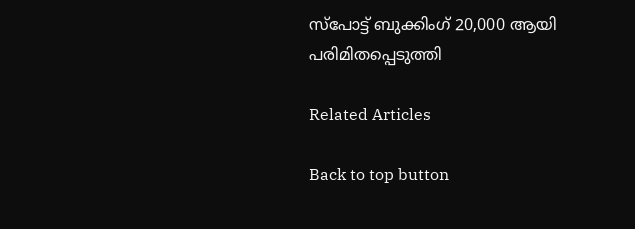സ്‌പോട്ട് ബുക്കിംഗ് 20,000 ആയി പരിമിതപ്പെടുത്തി

Related Articles

Back to top button